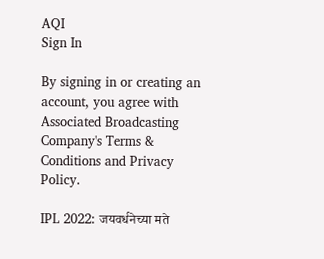AQI
Sign In

By signing in or creating an account, you agree with Associated Broadcasting Company's Terms & Conditions and Privacy Policy.

IPL 2022: जयवर्धनेच्या मते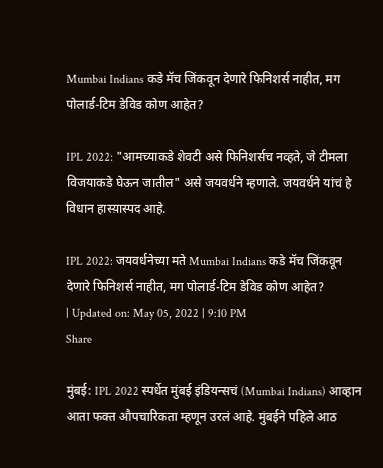Mumbai Indians कडे मॅच जिंकवून देणारे फिनिशर्स नाहीत, मग पोलार्ड-टिम डेविड कोण आहेत?

IPL 2022: "आमच्याकडे शेवटी असे फिनिशर्सच नव्हते, जे टीमला विजयाकडे घेऊन जातील" असे जयवर्धने म्हणाले. जयवर्धने यांचं हे विधान हास्य़ास्पद आहे.

IPL 2022: जयवर्धनेच्या मते Mumbai Indians कडे मॅच जिंकवून देणारे फिनिशर्स नाहीत, मग पोलार्ड-टिम डेविड कोण आहेत?
| Updated on: May 05, 2022 | 9:10 PM
Share

मुंबई: IPL 2022 स्पर्धेत मुंबई इंडियन्सचं (Mumbai Indians) आव्हान आता फक्त औपचारिकता म्हणून उरलं आहे. मुंबईने पहिले आठ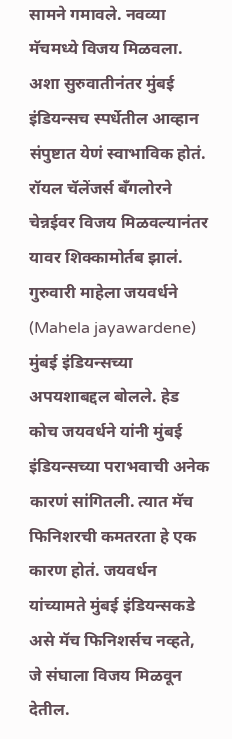सामने गमावले. नवव्या मॅचमध्ये विजय मिळवला. अशा सुरुवातीनंतर मुंबई इंडियन्सच स्पर्धेतील आव्हान संपुष्टात येणं स्वाभाविक होतं. रॉयल चॅलेंजर्स बँगलोरने चेन्नईवर विजय मिळवल्यानंतर यावर शिक्कामोर्तब झालं. गुरुवारी माहेला जयवर्धने (Mahela jayawardene) मुंबई इंडियन्सच्या अपयशाबद्दल बोलले. हेड कोच जयवर्धने यांनी मुंबई इंडियन्सच्या पराभवाची अनेक कारणं सांगितली. त्यात मॅच फिनिशरची कमतरता हे एक कारण होतं. जयवर्धन यांच्यामते मुंबई इंडियन्सकडे असे मॅच फिनिशर्सच नव्हते, जे संघाला विजय मिळवून देतील.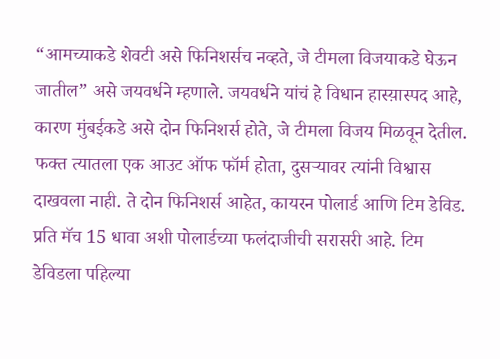“आमच्याकडे शेवटी असे फिनिशर्सच नव्हते, जे टीमला विजयाकडे घेऊन जातील” असे जयवर्धने म्हणाले. जयवर्धने यांचं हे विधान हास्य़ास्पद आहे, कारण मुंबईकडे असे दोन फिनिशर्स होते, जे टीमला विजय मिळवून देतील. फक्त त्यातला एक आउट ऑफ फॉर्म होता, दुसऱ्यावर त्यांनी विश्वास दाखवला नाही. ते दोन फिनिशर्स आहेत, कायरन पोलार्ड आणि टिम डेविड. प्रति मॅच 15 धावा अशी पोलार्डच्या फलंदाजीची सरासरी आहे. टिम डेविडला पहिल्या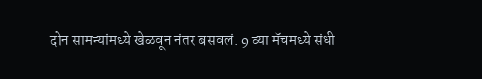दोन सामन्यांमध्ये खेळवून नंतर बसवलं. 9 व्या मॅचमध्ये संधी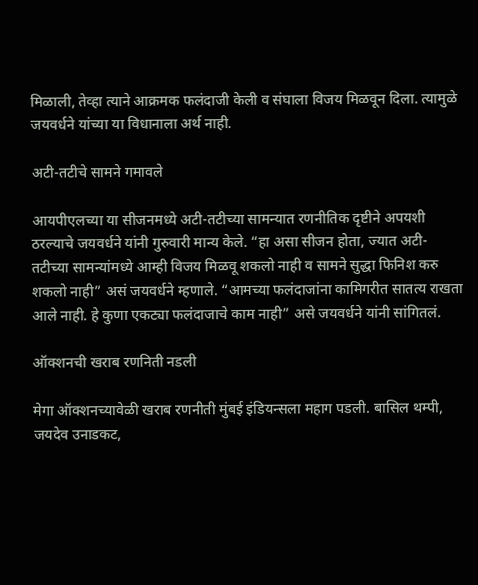मिळाली, तेव्हा त्याने आक्रमक फलंदाजी केली व संघाला विजय मिळवून दिला. त्यामुळे जयवर्धने यांच्या या विधानाला अर्थ नाही.

अटी-तटीचे सामने गमावले

आयपीएलच्या या सीजनमध्ये अटी-तटीच्या सामन्यात रणनीतिक दृष्टीने अपयशी ठरल्याचे जयवर्धने यांनी गुरुवारी मान्य केले. “हा असा सीजन होता, ज्यात अटी-तटीच्या सामन्यांमध्ये आम्ही विजय मिळवू शकलो नाही व सामने सुद्धा फिनिश करु शकलो नाही” असं जयवर्धने म्हणाले. “आमच्या फलंदाजांना कामिगरीत सातत्य राखता आले नाही. हे कुणा एकट्या फलंदाजाचे काम नाही” असे जयवर्धने यांनी सांगितलं.

ऑक्शनची खराब रणनिती नडली

मेगा ऑक्शनच्यावेळी खराब रणनीती मुंबई इंडियन्सला महाग पडली. बासिल थम्पी, जयदेव उनाडकट,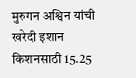मुरुगन अश्विन यांची खरेदी इशान किशनसाठी 15.25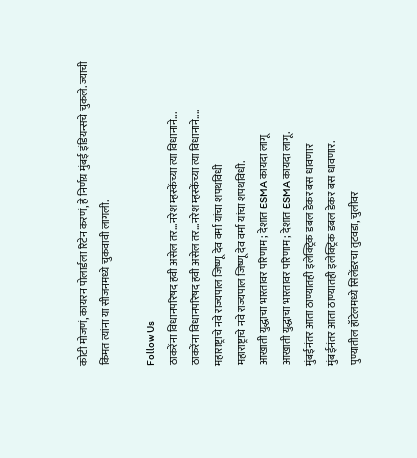कोटी मोजणं, कायरन पोलार्डला रिटेन करणं, हे निर्णय़ मुंबई इंडियन्सचे चुकले. ज्याची किंमत त्यांना या सीजनमध्ये चुकवावी लागली.

Follow Us
ठाकरेंना विधानपरिषद हवी असेल तर...नरेश म्हस्केंच्या त्या विधानाने...
ठाकरेंना विधानपरिषद हवी असेल तर...नरेश म्हस्केंच्या त्या विधानाने....
महाराष्ट्राचे नवे राज्यपाल जिष्णू देव वर्मा यांचा शपथविधी
महाराष्ट्राचे नवे राज्यपाल जिष्णू देव वर्मा यांचा शपथविधी.
आखाती युद्धाचा भारतावर परिणाम; देशात ESMA कायदा लागू
आखाती युद्धाचा भारतावर परिणाम; देशात ESMA कायदा लागू.
मुंबईनंतर आता ठाण्यातही इलेक्ट्रिक डबल डेकर बस धावणार
मुंबईनंतर आता ठाण्यातही इलेक्ट्रिक डबल डेकर बस धावणार.
पुण्यातील हॉटेलमध्ये सिलेंडरचा तुटवडा, चुलीवर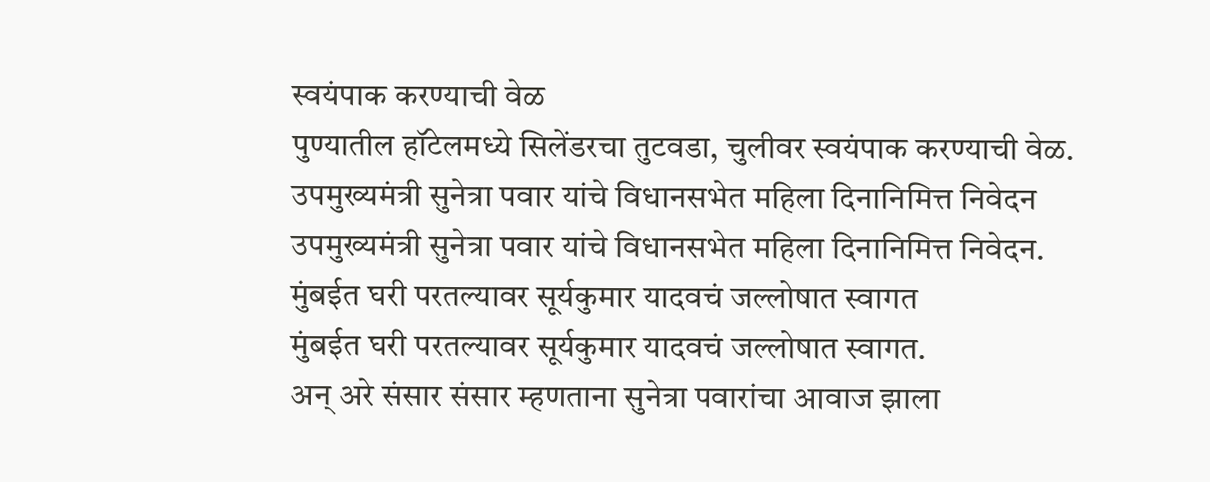स्वयंपाक करण्याची वेळ
पुण्यातील हॉटेलमध्ये सिलेंडरचा तुटवडा, चुलीवर स्वयंपाक करण्याची वेळ.
उपमुख्यमंत्री सुनेत्रा पवार यांचे विधानसभेत महिला दिनानिमित्त निवेदन
उपमुख्यमंत्री सुनेत्रा पवार यांचे विधानसभेत महिला दिनानिमित्त निवेदन.
मुंबईत घरी परतल्यावर सूर्यकुमार यादवचं जल्लोषात स्वागत
मुंबईत घरी परतल्यावर सूर्यकुमार यादवचं जल्लोषात स्वागत.
अन् अरे संसार संसार म्हणताना सुनेत्रा पवारांचा आवाज झाला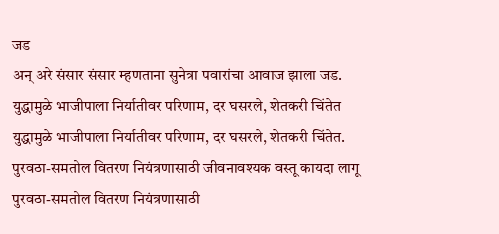जड
अन् अरे संसार संसार म्हणताना सुनेत्रा पवारांचा आवाज झाला जड.
युद्धामुळे भाजीपाला निर्यातीवर परिणाम, दर घसरले, शेतकरी चिंतेत
युद्धामुळे भाजीपाला निर्यातीवर परिणाम, दर घसरले, शेतकरी चिंतेत.
पुरवठा-समतोल वितरण नियंत्रणासाठी जीवनावश्यक वस्तू कायदा लागू
पुरवठा-समतोल वितरण नियंत्रणासाठी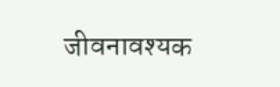जीवनावश्यक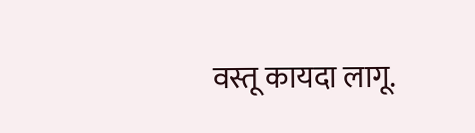वस्तू कायदा लागू.